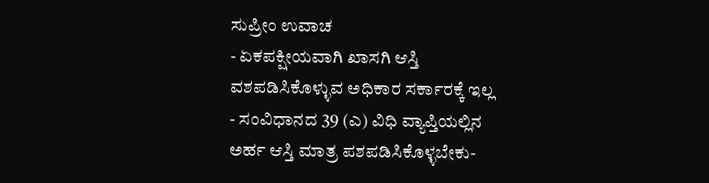ಸುಪ್ರೀಂ ಉವಾಚ
- ಏಕಪಕ್ಷೀಯವಾಗಿ ಖಾಸಗಿ ಆಸ್ತಿ ವಶಪಡಿಸಿಕೊಳ್ಳುವ ಅಧಿಕಾರ ಸರ್ಕಾರಕ್ಕೆ ಇಲ್ಲ
- ಸಂವಿಧಾನದ 39 (ಎ) ವಿಧಿ ವ್ಯಾಪ್ತಿಯಲ್ಲಿನ ಅರ್ಹ ಆಸ್ತಿ ಮಾತ್ರ ಪಶಪಡಿಸಿಕೊಳ್ಳಬೇಕು-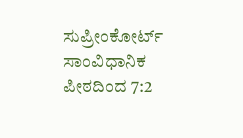ಸುಪ್ರೀಂಕೋರ್ಟ್ ಸಾಂವಿಧಾನಿಕ ಪೀಠದಿಂದ 7:2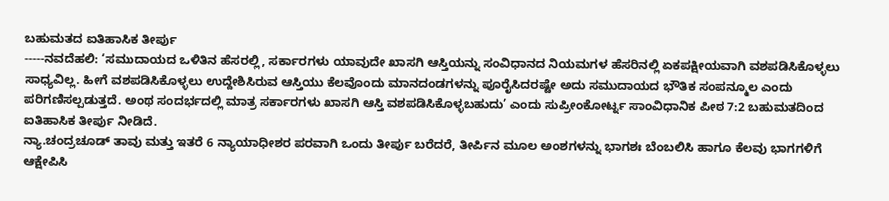ಬಹುಮತದ ಐತಿಹಾಸಿಕ ತೀರ್ಪು
-----ನವದೆಹಲಿ: ‘ಸಮುದಾಯದ ಒಳಿತಿನ ಹೆಸರಲ್ಲಿ, ಸರ್ಕಾರಗಳು ಯಾವುದೇ ಖಾಸಗಿ ಆಸ್ತಿಯನ್ನು ಸಂವಿಧಾನದ ನಿಯಮಗಳ ಹೆಸರಿನಲ್ಲಿ ಏಕಪಕ್ಷೀಯವಾಗಿ ವಶಪಡಿಸಿಕೊಳ್ಳಲು ಸಾಧ್ಯವಿಲ್ಲ. ಹೀಗೆ ವಶಪಡಿಸಿಕೊಳ್ಳಲು ಉದ್ದೇಶಿಸಿರುವ ಆಸ್ತಿಯು ಕೆಲವೊಂದು ಮಾನದಂಡಗಳನ್ನು ಪೂರೈಸಿದರಷ್ಟೇ ಅದು ಸಮುದಾಯದ ಭೌತಿಕ ಸಂಪನ್ಮೂಲ ಎಂದು ಪರಿಗಣಿಸಲ್ಪಡುತ್ತದೆ. ಅಂಥ ಸಂದರ್ಭದಲ್ಲಿ ಮಾತ್ರ ಸರ್ಕಾರಗಳು ಖಾಸಗಿ ಆಸ್ತಿ ವಶಪಡಿಸಿಕೊಳ್ಳಬಹುದು’ ಎಂದು ಸುಪ್ರೀಂಕೋರ್ಟ್ನ ಸಾಂವಿಧಾನಿಕ ಪೀಠ 7:2 ಬಹುಮತದಿಂದ ಐತಿಹಾಸಿಕ ತೀರ್ಪು ನೀಡಿದೆ.
ನ್ಯಾ.ಚಂದ್ರಚೂಡ್ ತಾವು ಮತ್ತು ಇತರೆ 6 ನ್ಯಾಯಾಧೀಶರ ಪರವಾಗಿ ಒಂದು ತೀರ್ಪು ಬರೆದರೆ, ತೀರ್ಪಿನ ಮೂಲ ಅಂಶಗಳನ್ನು ಭಾಗಶಃ ಬೆಂಬಲಿಸಿ ಹಾಗೂ ಕೆಲವು ಭಾಗಗಳಿಗೆ ಆಕ್ಷೇಪಿಸಿ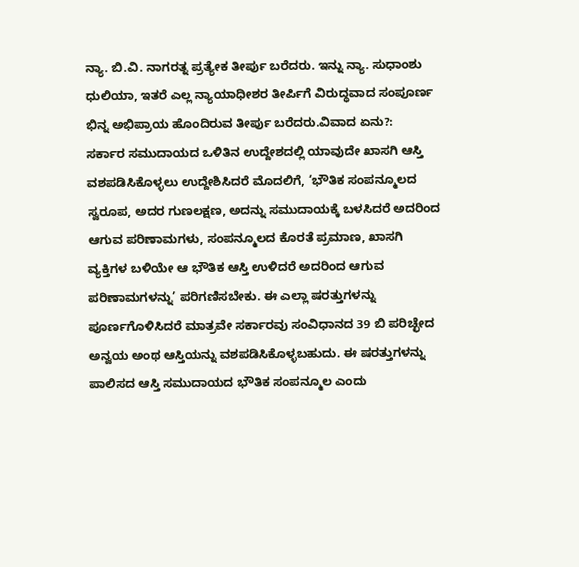ನ್ಯಾ. ಬಿ.ವಿ. ನಾಗರತ್ನ ಪ್ರತ್ಯೇಕ ತೀರ್ಪು ಬರೆದರು. ಇನ್ನು ನ್ಯಾ. ಸುಧಾಂಶು ಧುಲಿಯಾ, ಇತರೆ ಎಲ್ಲ ನ್ಯಾಯಾಧೀಶರ ತೀರ್ಪಿಗೆ ವಿರುದ್ಧವಾದ ಸಂಪೂರ್ಣ ಭಿನ್ನ ಅಭಿಪ್ರಾಯ ಹೊಂದಿರುವ ತೀರ್ಪು ಬರೆದರು.ವಿವಾದ ಏನು?:
ಸರ್ಕಾರ ಸಮುದಾಯದ ಒಳಿತಿನ ಉದ್ದೇಶದಲ್ಲಿ ಯಾವುದೇ ಖಾಸಗಿ ಆಸ್ತಿ ವಶಪಡಿಸಿಕೊಳ್ಳಲು ಉದ್ದೇಶಿಸಿದರೆ ಮೊದಲಿಗೆ, ‘ಭೌತಿಕ ಸಂಪನ್ಮೂಲದ ಸ್ವರೂಪ, ಅದರ ಗುಣಲಕ್ಷಣ, ಅದನ್ನು ಸಮುದಾಯಕ್ಕೆ ಬಳಸಿದರೆ ಅದರಿಂದ ಆಗುವ ಪರಿಣಾಮಗಳು, ಸಂಪನ್ಮೂಲದ ಕೊರತೆ ಪ್ರಮಾಣ, ಖಾಸಗಿ ವ್ಯಕ್ತಿಗಳ ಬಳಿಯೇ ಆ ಭೌತಿಕ ಆಸ್ತಿ ಉಳಿದರೆ ಅದರಿಂದ ಆಗುವ ಪರಿಣಾಮಗಳನ್ನು’ ಪರಿಗಣಿಸಬೇಕು. ಈ ಎಲ್ಲಾ ಷರತ್ತುಗಳನ್ನು ಪೂರ್ಣಗೊಳಿಸಿದರೆ ಮಾತ್ರವೇ ಸರ್ಕಾರವು ಸಂವಿಧಾನದ 39 ಬಿ ಪರಿಚ್ಛೇದ ಅನ್ವಯ ಅಂಥ ಆಸ್ತಿಯನ್ನು ವಶಪಡಿಸಿಕೊಳ್ಳಬಹುದು. ಈ ಷರತ್ತುಗಳನ್ನು ಪಾಲಿಸದ ಆಸ್ತಿ ಸಮುದಾಯದ ಭೌತಿಕ ಸಂಪನ್ಮೂಲ ಎಂದು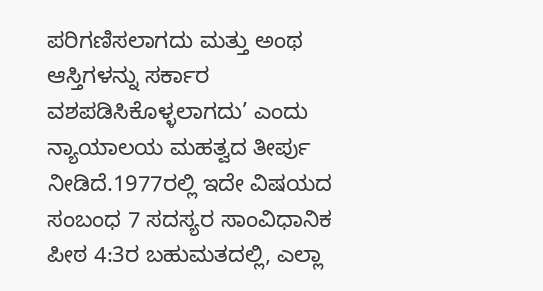ಪರಿಗಣಿಸಲಾಗದು ಮತ್ತು ಅಂಥ ಆಸ್ತಿಗಳನ್ನು ಸರ್ಕಾರ ವಶಪಡಿಸಿಕೊಳ್ಳಲಾಗದು’ ಎಂದು ನ್ಯಾಯಾಲಯ ಮಹತ್ವದ ತೀರ್ಪು ನೀಡಿದೆ.1977ರಲ್ಲಿ ಇದೇ ವಿಷಯದ ಸಂಬಂಧ 7 ಸದಸ್ಯರ ಸಾಂವಿಧಾನಿಕ ಪೀಠ 4:3ರ ಬಹುಮತದಲ್ಲಿ, ಎಲ್ಲಾ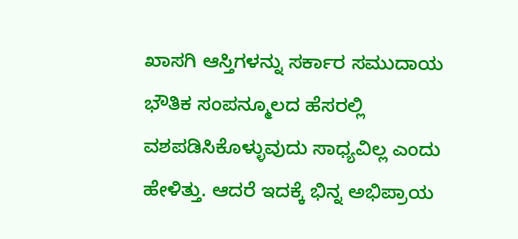ಖಾಸಗಿ ಆಸ್ತಿಗಳನ್ನು ಸರ್ಕಾರ ಸಮುದಾಯ ಭೌತಿಕ ಸಂಪನ್ಮೂಲದ ಹೆಸರಲ್ಲಿ ವಶಪಡಿಸಿಕೊಳ್ಳುವುದು ಸಾಧ್ಯವಿಲ್ಲ ಎಂದು ಹೇಳಿತ್ತು. ಆದರೆ ಇದಕ್ಕೆ ಭಿನ್ನ ಅಭಿಪ್ರಾಯ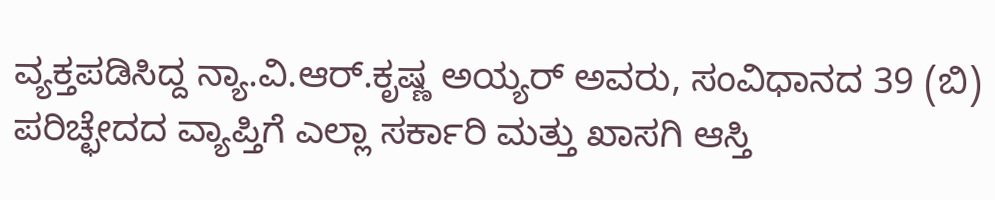ವ್ಯಕ್ತಪಡಿಸಿದ್ದ ನ್ಯಾ.ವಿ.ಆರ್.ಕೃಷ್ಣ ಅಯ್ಯರ್ ಅವರು, ಸಂವಿಧಾನದ 39 (ಬಿ) ಪರಿಚ್ಛೇದದ ವ್ಯಾಪ್ತಿಗೆ ಎಲ್ಲಾ ಸರ್ಕಾರಿ ಮತ್ತು ಖಾಸಗಿ ಆಸ್ತಿ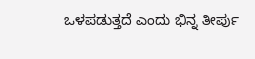ಒಳಪಡುತ್ತದೆ ಎಂದು ಭಿನ್ನ ತೀರ್ಪು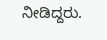ನೀಡಿದ್ದರು.